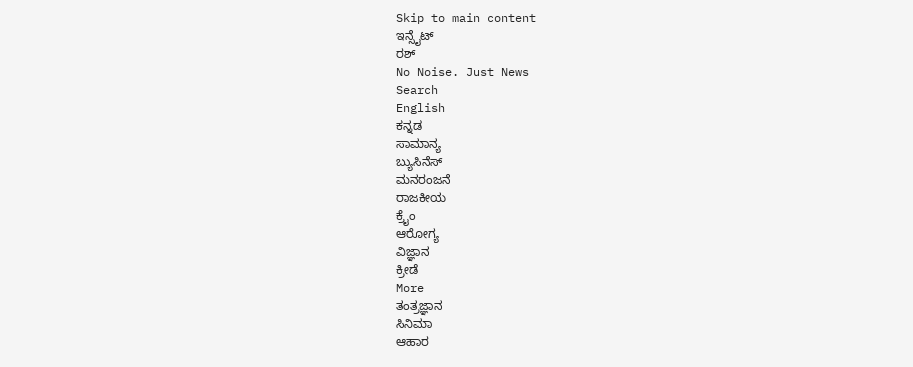Skip to main content
ಇನ್ಸೈಟ್
ರಶ್
No Noise. Just News
Search
English
ಕನ್ನಡ
ಸಾಮಾನ್ಯ
ಬ್ಯುಸಿನೆಸ್
ಮನರಂಜನೆ
ರಾಜಕೀಯ
ಕ್ರೈಂ
ಆರೋಗ್ಯ
ವಿಜ್ಞಾನ
ಕ್ರೀಡೆ
More
ತಂತ್ರಜ್ಞಾನ
ಸಿನಿಮಾ
ಆಹಾರ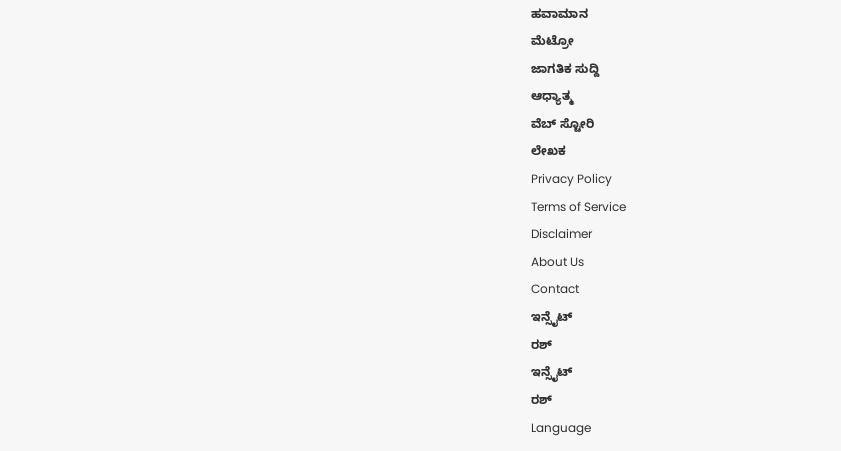ಹವಾಮಾನ
ಮೆಟ್ರೋ
ಜಾಗತಿಕ ಸುದ್ದಿ
ಆಧ್ಯಾತ್ಮ
ವೆಬ್ ಸ್ಟೋರಿ
ಲೇಖಕ
Privacy Policy
Terms of Service
Disclaimer
About Us
Contact
ಇನ್ಸೈಟ್
ರಶ್
ಇನ್ಸೈಟ್
ರಶ್
Language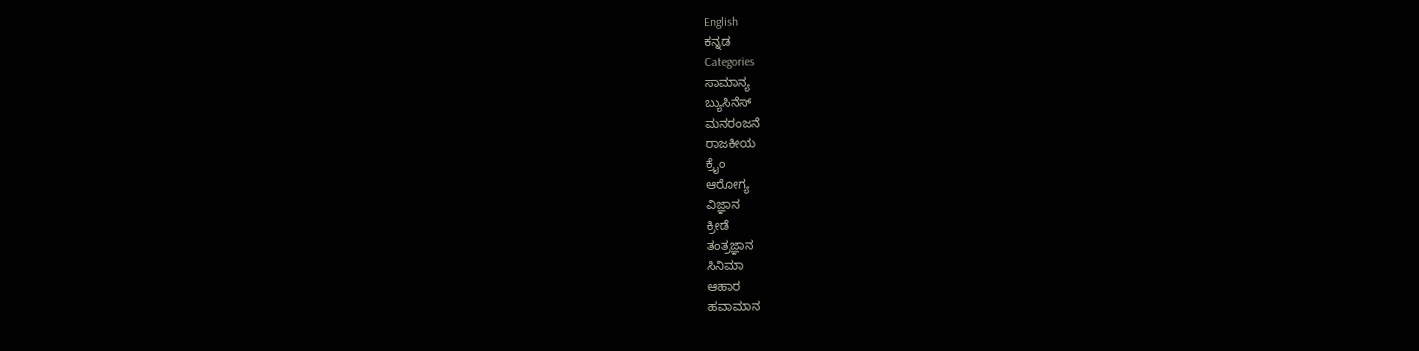English
ಕನ್ನಡ
Categories
ಸಾಮಾನ್ಯ
ಬ್ಯುಸಿನೆಸ್
ಮನರಂಜನೆ
ರಾಜಕೀಯ
ಕ್ರೈಂ
ಆರೋಗ್ಯ
ವಿಜ್ಞಾನ
ಕ್ರೀಡೆ
ತಂತ್ರಜ್ಞಾನ
ಸಿನಿಮಾ
ಆಹಾರ
ಹವಾಮಾನ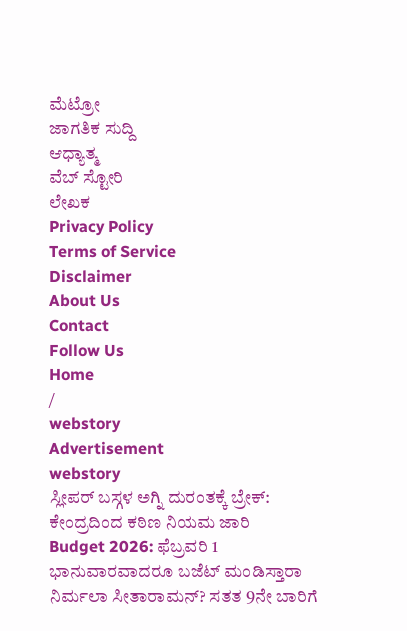ಮೆಟ್ರೋ
ಜಾಗತಿಕ ಸುದ್ದಿ
ಆಧ್ಯಾತ್ಮ
ವೆಬ್ ಸ್ಟೋರಿ
ಲೇಖಕ
Privacy Policy
Terms of Service
Disclaimer
About Us
Contact
Follow Us
Home
/
webstory
Advertisement
webstory
ಸ್ಲೀಪರ್ ಬಸ್ಗಳ ಅಗ್ನಿ ದುರಂತಕ್ಕೆ ಬ್ರೇಕ್: ಕೇಂದ್ರದಿಂದ ಕಠಿಣ ನಿಯಮ ಜಾರಿ
Budget 2026: ಫೆಬ್ರವರಿ 1 ಭಾನುವಾರವಾದರೂ ಬಜೆಟ್ ಮಂಡಿಸ್ತಾರಾ ನಿರ್ಮಲಾ ಸೀತಾರಾಮನ್? ಸತತ 9ನೇ ಬಾರಿಗೆ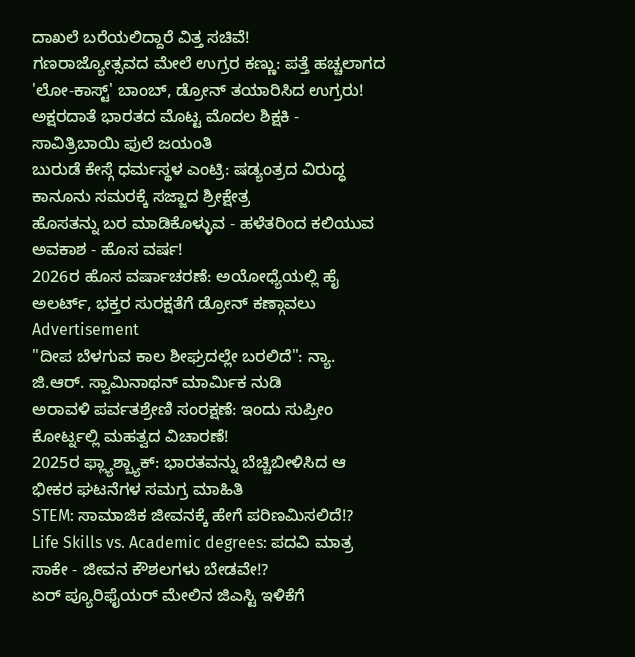ದಾಖಲೆ ಬರೆಯಲಿದ್ದಾರೆ ವಿತ್ತ ಸಚಿವೆ!
ಗಣರಾಜ್ಯೋತ್ಸವದ ಮೇಲೆ ಉಗ್ರರ ಕಣ್ಣು: ಪತ್ತೆ ಹಚ್ಚಲಾಗದ 'ಲೋ-ಕಾಸ್ಟ್' ಬಾಂಬ್, ಡ್ರೋನ್ ತಯಾರಿಸಿದ ಉಗ್ರರು!
ಅಕ್ಷರದಾತೆ ಭಾರತದ ಮೊಟ್ಟ ಮೊದಲ ಶಿಕ್ಷಕಿ - ಸಾವಿತ್ರಿಬಾಯಿ ಫುಲೆ ಜಯಂತಿ
ಬುರುಡೆ ಕೇಸ್ಗೆ ಧರ್ಮಸ್ಥಳ ಎಂಟ್ರಿ: ಷಡ್ಯಂತ್ರದ ವಿರುದ್ಧ ಕಾನೂನು ಸಮರಕ್ಕೆ ಸಜ್ಜಾದ ಶ್ರೀಕ್ಷೇತ್ರ
ಹೊಸತನ್ನು ಬರ ಮಾಡಿಕೊಳ್ಳುವ - ಹಳೆತರಿಂದ ಕಲಿಯುವ ಅವಕಾಶ - ಹೊಸ ವರ್ಷ!
2026ರ ಹೊಸ ವರ್ಷಾಚರಣೆ: ಅಯೋಧ್ಯೆಯಲ್ಲಿ ಹೈ ಅಲರ್ಟ್, ಭಕ್ತರ ಸುರಕ್ಷತೆಗೆ ಡ್ರೋನ್ ಕಣ್ಗಾವಲು
Advertisement
"ದೀಪ ಬೆಳಗುವ ಕಾಲ ಶೀಘ್ರದಲ್ಲೇ ಬರಲಿದೆ": ನ್ಯಾ. ಜಿ.ಆರ್. ಸ್ವಾಮಿನಾಥನ್ ಮಾರ್ಮಿಕ ನುಡಿ
ಅರಾವಳಿ ಪರ್ವತಶ್ರೇಣಿ ಸಂರಕ್ಷಣೆ: ಇಂದು ಸುಪ್ರೀಂ ಕೋರ್ಟ್ನಲ್ಲಿ ಮಹತ್ವದ ವಿಚಾರಣೆ!
2025ರ ಫ್ಲ್ಯಾಶ್ಬ್ಯಾಕ್: ಭಾರತವನ್ನು ಬೆಚ್ಚಿಬೀಳಿಸಿದ ಆ ಭೀಕರ ಘಟನೆಗಳ ಸಮಗ್ರ ಮಾಹಿತಿ
STEM: ಸಾಮಾಜಿಕ ಜೀವನಕ್ಕೆ ಹೇಗೆ ಪರಿಣಮಿಸಲಿದೆ!?
Life Skills vs. Academic degrees: ಪದವಿ ಮಾತ್ರ ಸಾಕೇ - ಜೀವನ ಕೌಶಲಗಳು ಬೇಡವೇ!?
ಏರ್ ಪ್ಯೂರಿಫೈಯರ್ ಮೇಲಿನ ಜಿಎಸ್ಟಿ ಇಳಿಕೆಗೆ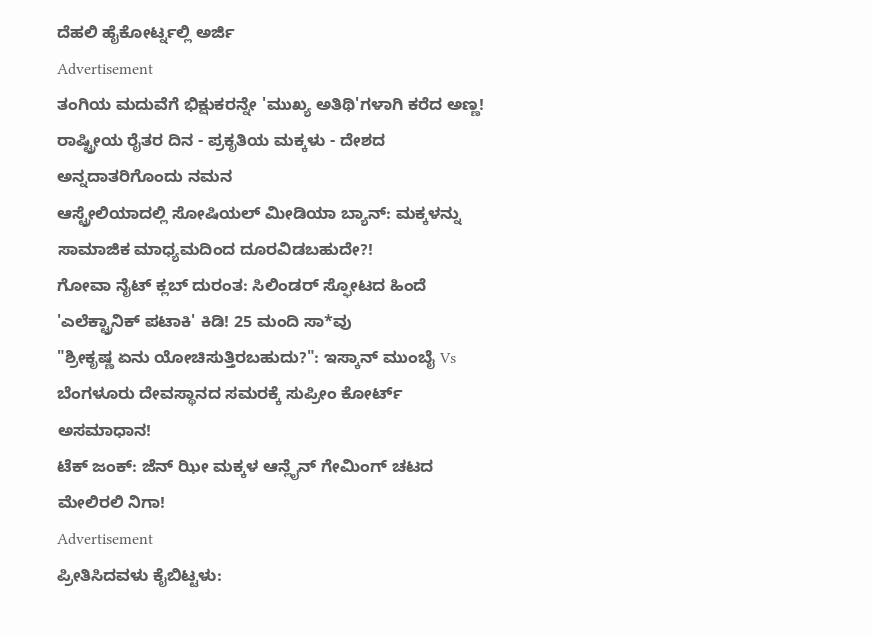ದೆಹಲಿ ಹೈಕೋರ್ಟ್ನಲ್ಲಿ ಅರ್ಜಿ
Advertisement
ತಂಗಿಯ ಮದುವೆಗೆ ಭಿಕ್ಷುಕರನ್ನೇ 'ಮುಖ್ಯ ಅತಿಥಿ'ಗಳಾಗಿ ಕರೆದ ಅಣ್ಣ!
ರಾಷ್ಟ್ರೀಯ ರೈತರ ದಿನ - ಪ್ರಕೃತಿಯ ಮಕ್ಕಳು - ದೇಶದ ಅನ್ನದಾತರಿಗೊಂದು ನಮನ
ಆಸ್ಟ್ರೇಲಿಯಾದಲ್ಲಿ ಸೋಷಿಯಲ್ ಮೀಡಿಯಾ ಬ್ಯಾನ್: ಮಕ್ಕಳನ್ನು ಸಾಮಾಜಿಕ ಮಾಧ್ಯಮದಿಂದ ದೂರವಿಡಬಹುದೇ?!
ಗೋವಾ ನೈಟ್ ಕ್ಲಬ್ ದುರಂತ: ಸಿಲಿಂಡರ್ ಸ್ಫೋಟದ ಹಿಂದೆ 'ಎಲೆಕ್ಟ್ರಾನಿಕ್ ಪಟಾಕಿ' ಕಿಡಿ! 25 ಮಂದಿ ಸಾ*ವು
"ಶ್ರೀಕೃಷ್ಣ ಏನು ಯೋಚಿಸುತ್ತಿರಬಹುದು?": ಇಸ್ಕಾನ್ ಮುಂಬೈ Vs ಬೆಂಗಳೂರು ದೇವಸ್ಥಾನದ ಸಮರಕ್ಕೆ ಸುಪ್ರೀಂ ಕೋರ್ಟ್ ಅಸಮಾಧಾನ!
ಟೆಕ್ ಜಂಕ್: ಜೆನ್ ಝೀ ಮಕ್ಕಳ ಆನ್ಲೈನ್ ಗೇಮಿಂಗ್ ಚಟದ ಮೇಲಿರಲಿ ನಿಗಾ!
Advertisement
ಪ್ರೀತಿಸಿದವಳು ಕೈಬಿಟ್ಟಳು: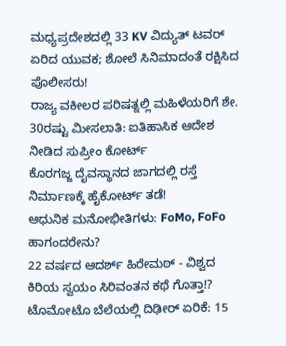ಮಧ್ಯಪ್ರದೇಶದಲ್ಲಿ 33 KV ವಿದ್ಯುತ್ ಟವರ್ ಏರಿದ ಯುವಕ; ಶೋಲೆ ಸಿನಿಮಾದಂತೆ ರಕ್ಷಿಸಿದ ಪೊಲೀಸರು!
ರಾಜ್ಯ ವಕೀಲರ ಪರಿಷತ್ನಲ್ಲಿ ಮಹಿಳೆಯರಿಗೆ ಶೇ. 30ರಷ್ಟು ಮೀಸಲಾತಿ: ಐತಿಹಾಸಿಕ ಆದೇಶ ನೀಡಿದ ಸುಪ್ರೀಂ ಕೋರ್ಟ್
ಕೊರಗಜ್ಜ ದೈವಸ್ಥಾನದ ಜಾಗದಲ್ಲಿ ರಸ್ತೆ ನಿರ್ಮಾಣಕ್ಕೆ ಹೈಕೋರ್ಟ್ ತಡೆ!
ಆಧುನಿಕ ಮನೋಭೀತಿಗಳು: FoMo, FoFo ಹಾಗಂದರೇನು?
22 ವರ್ಷದ ಆದರ್ಶ್ ಹಿರೇಮಠ್ - ವಿಶ್ವದ ಕಿರಿಯ ಸ್ವಯಂ ಸಿರಿವಂತನ ಕಥೆ ಗೊತ್ತಾ!?
ಟೊಮೋಟೊ ಬೆಲೆಯಲ್ಲಿ ದಿಢೀರ್ ಏರಿಕೆ: 15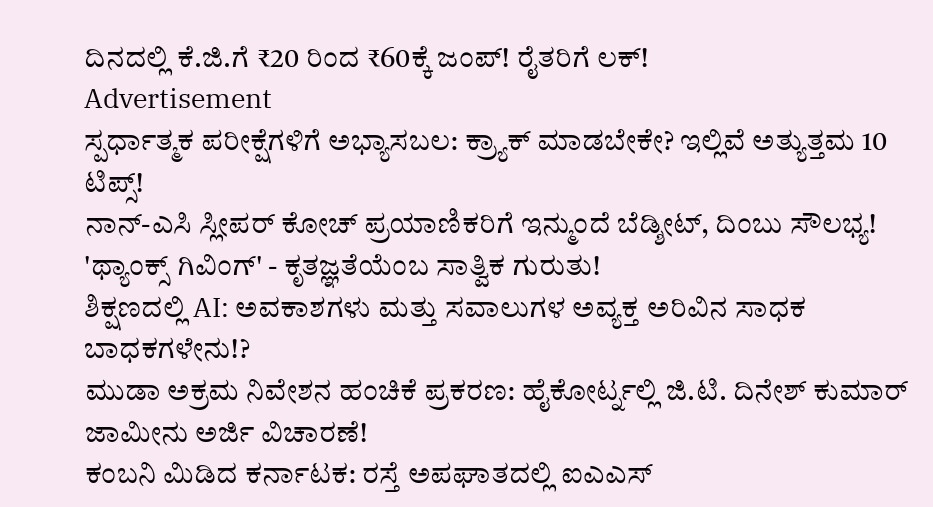ದಿನದಲ್ಲಿ ಕೆ.ಜಿ.ಗೆ ₹20 ರಿಂದ ₹60ಕ್ಕೆ ಜಂಪ್! ರೈತರಿಗೆ ಲಕ್!
Advertisement
ಸ್ಪರ್ಧಾತ್ಮಕ ಪರೀಕ್ಷೆಗಳಿಗೆ ಅಭ್ಯಾಸಬಲ: ಕ್ರ್ಯಾಕ್ ಮಾಡಬೇಕೇ? ಇಲ್ಲಿವೆ ಅತ್ಯುತ್ತಮ 10 ಟಿಪ್ಸ್!
ನಾನ್-ಎಸಿ ಸ್ಲೀಪರ್ ಕೋಚ್ ಪ್ರಯಾಣಿಕರಿಗೆ ಇನ್ಮುಂದೆ ಬೆಡ್ಶೀಟ್, ದಿಂಬು ಸೌಲಭ್ಯ!
'ಥ್ಯಾಂಕ್ಸ್ ಗಿವಿಂಗ್' - ಕೃತಜ್ಞತೆಯೆಂಬ ಸಾತ್ವಿಕ ಗುರುತು!
ಶಿಕ್ಷಣದಲ್ಲಿ AI: ಅವಕಾಶಗಳು ಮತ್ತು ಸವಾಲುಗಳ ಅವ್ಯಕ್ತ ಅರಿವಿನ ಸಾಧಕ ಬಾಧಕಗಳೇನು!?
ಮುಡಾ ಅಕ್ರಮ ನಿವೇಶನ ಹಂಚಿಕೆ ಪ್ರಕರಣ: ಹೈಕೋರ್ಟ್ನಲ್ಲಿ ಜಿ.ಟಿ. ದಿನೇಶ್ ಕುಮಾರ್ ಜಾಮೀನು ಅರ್ಜಿ ವಿಚಾರಣೆ!
ಕಂಬನಿ ಮಿಡಿದ ಕರ್ನಾಟಕ: ರಸ್ತೆ ಅಪಘಾತದಲ್ಲಿ ಐಎಎಸ್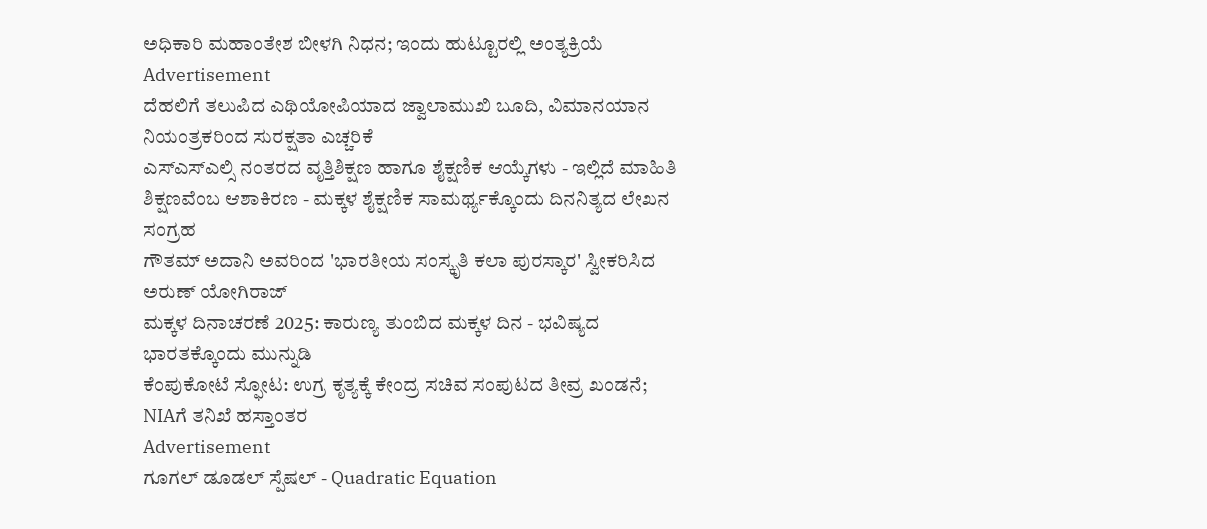ಅಧಿಕಾರಿ ಮಹಾಂತೇಶ ಬೀಳಗಿ ನಿಧನ; ಇಂದು ಹುಟ್ಟೂರಲ್ಲಿ ಅಂತ್ಯಕ್ರಿಯೆ
Advertisement
ದೆಹಲಿಗೆ ತಲುಪಿದ ಎಥಿಯೋಪಿಯಾದ ಜ್ವಾಲಾಮುಖಿ ಬೂದಿ, ವಿಮಾನಯಾನ ನಿಯಂತ್ರಕರಿಂದ ಸುರಕ್ಷತಾ ಎಚ್ಚರಿಕೆ
ಎಸ್ಎಸ್ಎಲ್ಸಿ ನಂತರದ ವೃತ್ತಿಶಿಕ್ಷಣ ಹಾಗೂ ಶೈಕ್ಷಣಿಕ ಆಯ್ಕೆಗಳು - ಇಲ್ಲಿದೆ ಮಾಹಿತಿ
ಶಿಕ್ಷಣವೆಂಬ ಆಶಾಕಿರಣ - ಮಕ್ಕಳ ಶೈಕ್ಷಣಿಕ ಸಾಮರ್ಥ್ಯಕ್ಕೊಂದು ದಿನನಿತ್ಯದ ಲೇಖನ ಸಂಗ್ರಹ
ಗೌತಮ್ ಅದಾನಿ ಅವರಿಂದ 'ಭಾರತೀಯ ಸಂಸ್ಕೃತಿ ಕಲಾ ಪುರಸ್ಕಾರ' ಸ್ವೀಕರಿಸಿದ ಅರುಣ್ ಯೋಗಿರಾಜ್
ಮಕ್ಕಳ ದಿನಾಚರಣೆ 2025: ಕಾರುಣ್ಯ ತುಂಬಿದ ಮಕ್ಕಳ ದಿನ - ಭವಿಷ್ಯದ ಭಾರತಕ್ಕೊಂದು ಮುನ್ನುಡಿ
ಕೆಂಪುಕೋಟೆ ಸ್ಫೋಟ: ಉಗ್ರ ಕೃತ್ಯಕ್ಕೆ ಕೇಂದ್ರ ಸಚಿವ ಸಂಪುಟದ ತೀವ್ರ ಖಂಡನೆ; NIAಗೆ ತನಿಖೆ ಹಸ್ತಾಂತರ
Advertisement
ಗೂಗಲ್ ಡೂಡಲ್ ಸ್ಪೆಷಲ್ - Quadratic Equation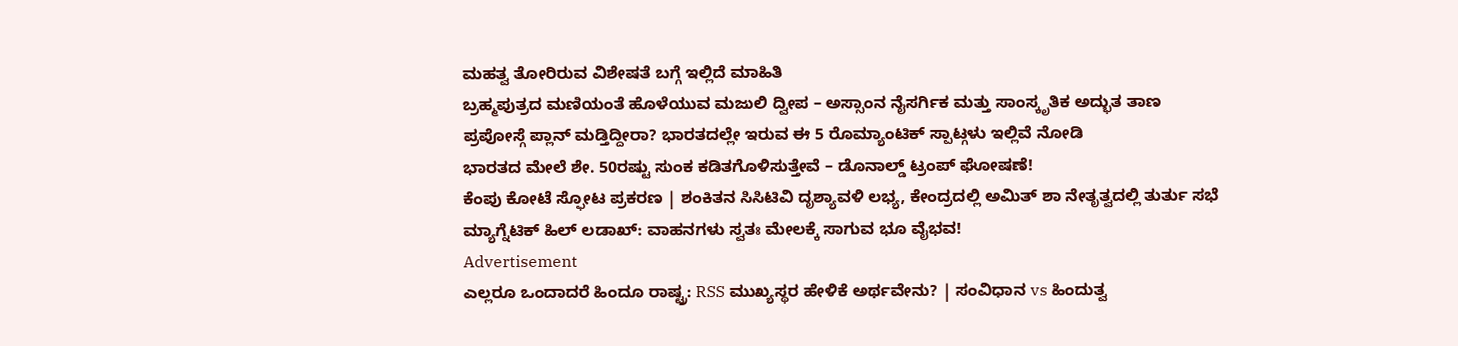ಮಹತ್ವ ತೋರಿರುವ ವಿಶೇಷತೆ ಬಗ್ಗೆ ಇಲ್ಲಿದೆ ಮಾಹಿತಿ
ಬ್ರಹ್ಮಪುತ್ರದ ಮಣಿಯಂತೆ ಹೊಳೆಯುವ ಮಜುಲಿ ದ್ವೀಪ – ಅಸ್ಸಾಂನ ನೈಸರ್ಗಿಕ ಮತ್ತು ಸಾಂಸ್ಕೃತಿಕ ಅದ್ಭುತ ತಾಣ
ಪ್ರಪೋಸ್ಗೆ ಪ್ಲಾನ್ ಮಡ್ತಿದ್ದೀರಾ? ಭಾರತದಲ್ಲೇ ಇರುವ ಈ 5 ರೊಮ್ಯಾಂಟಿಕ್ ಸ್ಪಾಟ್ಗಳು ಇಲ್ಲಿವೆ ನೋಡಿ
ಭಾರತದ ಮೇಲೆ ಶೇ. 50ರಷ್ಟು ಸುಂಕ ಕಡಿತಗೊಳಿಸುತ್ತೇವೆ – ಡೊನಾಲ್ಡ್ ಟ್ರಂಪ್ ಘೋಷಣೆ!
ಕೆಂಪು ಕೋಟೆ ಸ್ಫೋಟ ಪ್ರಕರಣ | ಶಂಕಿತನ ಸಿಸಿಟಿವಿ ದೃಶ್ಯಾವಳಿ ಲಭ್ಯ, ಕೇಂದ್ರದಲ್ಲಿ ಅಮಿತ್ ಶಾ ನೇತೃತ್ವದಲ್ಲಿ ತುರ್ತು ಸಭೆ
ಮ್ಯಾಗ್ನೆಟಿಕ್ ಹಿಲ್ ಲಡಾಖ್: ವಾಹನಗಳು ಸ್ವತಃ ಮೇಲಕ್ಕೆ ಸಾಗುವ ಭೂ ವೈಭವ!
Advertisement
ಎಲ್ಲರೂ ಒಂದಾದರೆ ಹಿಂದೂ ರಾಷ್ಟ್ರ: RSS ಮುಖ್ಯಸ್ಥರ ಹೇಳಿಕೆ ಅರ್ಥವೇನು? | ಸಂವಿಧಾನ vs ಹಿಂದುತ್ವ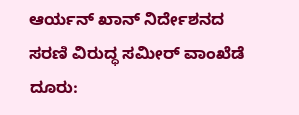ಆರ್ಯನ್ ಖಾನ್ ನಿರ್ದೇಶನದ ಸರಣಿ ವಿರುದ್ಧ ಸಮೀರ್ ವಾಂಖೆಡೆ ದೂರು: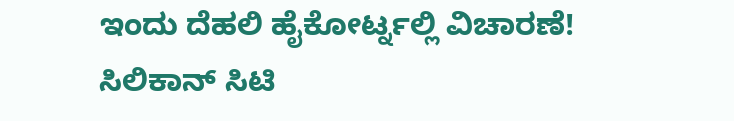ಇಂದು ದೆಹಲಿ ಹೈಕೋರ್ಟ್ನಲ್ಲಿ ವಿಚಾರಣೆ!
ಸಿಲಿಕಾನ್ ಸಿಟಿ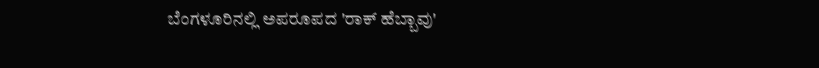ಬೆಂಗಳೂರಿನಲ್ಲಿ ಅಪರೂಪದ 'ರಾಕ್ ಹೆಬ್ಬಾವು'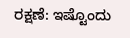ರಕ್ಷಣೆ: ಇಷ್ಟೊಂದು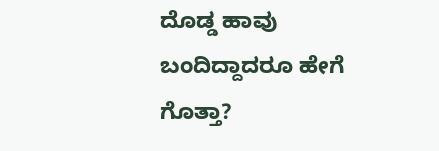ದೊಡ್ಡ ಹಾವು ಬಂದಿದ್ದಾದರೂ ಹೇಗೆ ಗೊತ್ತಾ?